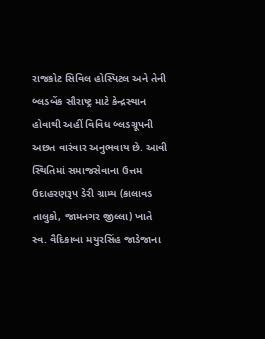રાજકોટ સિવિલ હોસ્પિટલ અને તેની બ્લડબેંક સૌરાષ્ટ્ર માટે કેન્દ્રસ્થાન હોવાથી અહીં વિવિધ બ્લડગ્રૂપની અછત વારંવાર અનુભવાય છે. આવી સ્થિતિમાં સમાજસેવાના ઉત્તમ ઉદાહરણરૂપ ડેરી ગ્રામ્ય (કાલાવડ તાલુકો, જામનગર જીલ્લા) ખાતે સ્વ. વૈદિકાબા મયુરસિંહ જાડેજાના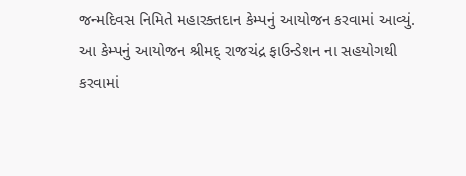જન્મદિવસ નિમિતે મહારક્તદાન કેમ્પનું આયોજન કરવામાં આવ્યું.
આ કેમ્પનું આયોજન શ્રીમદ્ રાજચંદ્ર ફાઉન્ડેશન ના સહયોગથી કરવામાં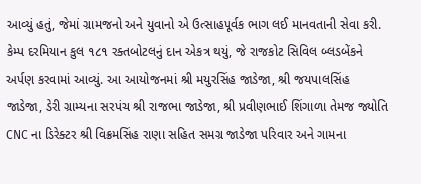આવ્યું હતું, જેમાં ગ્રામજનો અને યુવાનો એ ઉત્સાહપૂર્વક ભાગ લઈ માનવતાની સેવા કરી. કેમ્પ દરમિયાન કુલ ૧૮૧ રક્તબોટલનું દાન એકત્ર થયું, જે રાજકોટ સિવિલ બ્લડબેંકને અર્પણ કરવામાં આવ્યું. આ આયોજનમાં શ્રી મયુરસિંહ જાડેજા, શ્રી જયપાલસિંહ જાડેજા, ડેરી ગ્રામ્યના સરપંચ શ્રી રાજભા જાડેજા, શ્રી પ્રવીણભાઈ શિંગાળા તેમજ જ્યોતિ CNC ના ડિરેક્ટર શ્રી વિક્રમસિંહ રાણા સહિત સમગ્ર જાડેજા પરિવાર અને ગામના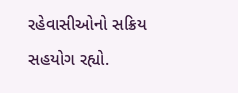રહેવાસીઓનો સક્રિય સહયોગ રહ્યો.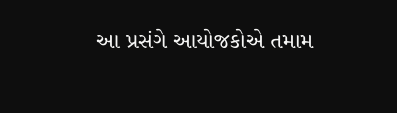આ પ્રસંગે આયોજકોએ તમામ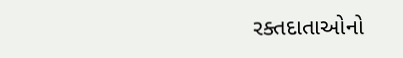રક્તદાતાઓનો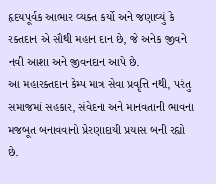હૃદયપૂર્વક આભાર વ્યક્ત કર્યો અને જણાવ્યું કે રક્તદાન એ સૌથી મહાન દાન છે, જે અનેક જીવને નવી આશા અને જીવનદાન આપે છે.
આ મહારક્તદાન કેમ્પ માત્ર સેવા પ્રવૃત્તિ નથી, પરંતુ સમાજમાં સહકાર, સંવેદના અને માનવતાની ભાવના મજબૂત બનાવવાનો પ્રેરણાદાયી પ્રયાસ બની રહ્યો છે.